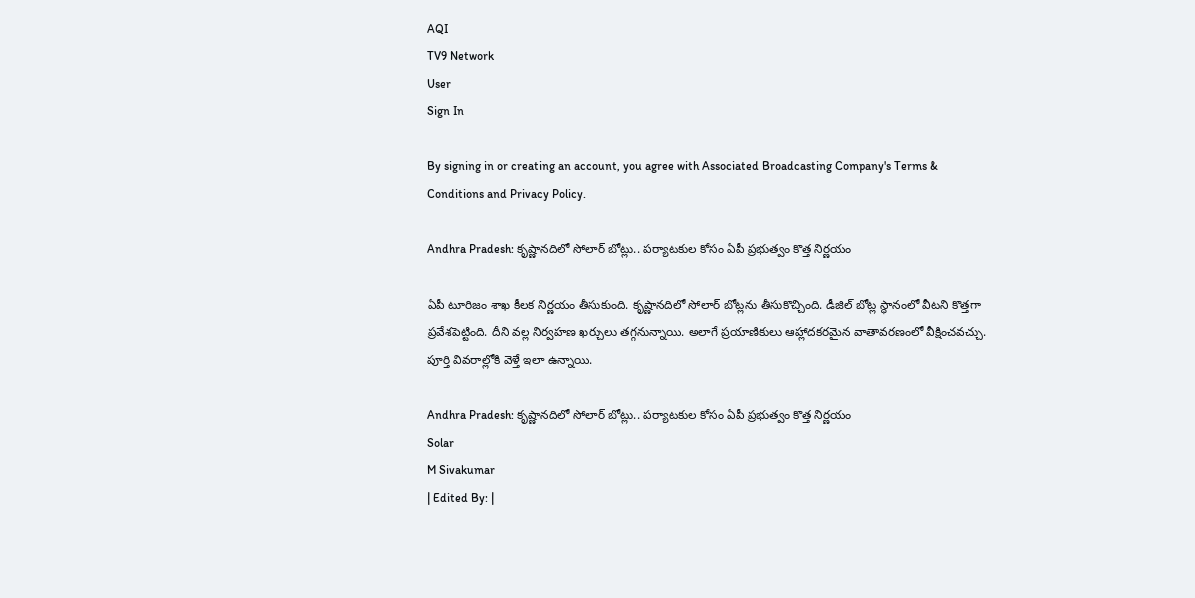AQI
TV9 Network
User
Sign In

By signing in or creating an account, you agree with Associated Broadcasting Company's Terms & Conditions and Privacy Policy.

Andhra Pradesh: కృష్ణానదిలో సోలార్ బోట్లు.. పర్యాటకుల కోసం ఏపీ ప్రభుత్వం కొత్త నిర్ణయం

ఏపీ టూరిజం శాఖ కీలక నిర్ణయం తీసుకుంది. కృష్ణానదిలో సోలార్ బోట్లను తీసుకొచ్చింది. డీజిల్ బోట్ల స్థానంలో వీటని కొత్తగా ప్రవేశపెట్టింది. దీని వల్ల నిర్వహణ ఖర్చులు తగ్గనున్నాయి. అలాగే ప్రయాణికులు ఆహ్లాదకరమైన వాతావరణంలో వీక్షించవచ్చు. పూర్తి వివరాల్లోకి వెళ్తే ఇలా ఉన్నాయి.

Andhra Pradesh: కృష్ణానదిలో సోలార్ బోట్లు.. పర్యాటకుల కోసం ఏపీ ప్రభుత్వం కొత్త నిర్ణయం
Solar
M Sivakumar
| Edited By: |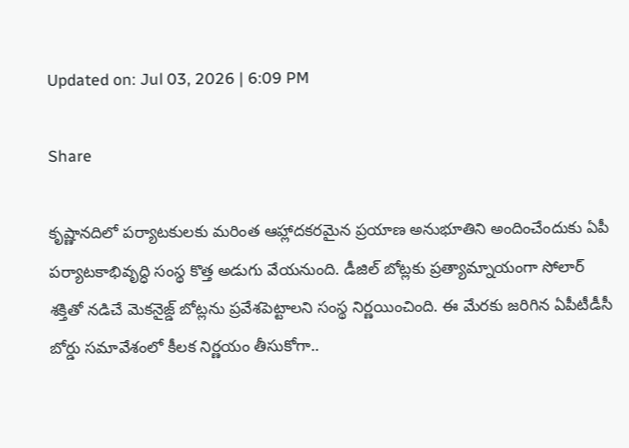Updated on: Jul 03, 2026 | 6:09 PM

Share

కృష్ణానదిలో పర్యాటకులకు మరింత ఆహ్లాదకరమైన ప్రయాణ అనుభూతిని అందించేందుకు ఏపీ పర్యాటకాభివృద్ధి సంస్థ కొత్త అడుగు వేయనుంది. డీజిల్ బోట్లకు ప్రత్యామ్నాయంగా సోలార్ శక్తితో నడిచే మెకనైజ్డ్ బోట్లను ప్రవేశపెట్టాలని సంస్థ నిర్ణయించింది. ఈ మేరకు జరిగిన ఏపీటీడీసీ బోర్డు సమావేశంలో కీలక నిర్ణయం తీసుకోగా..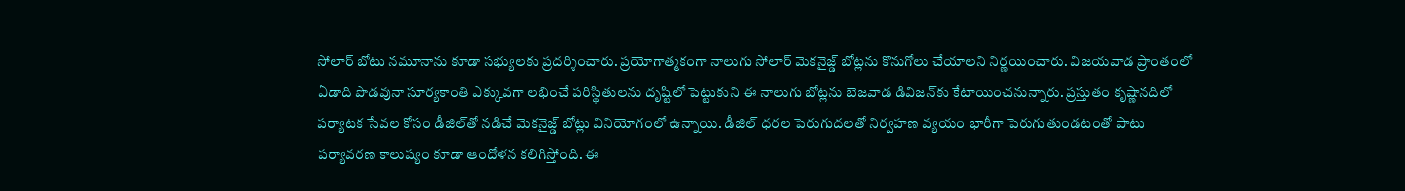సోలార్ బోటు నమూనాను కూడా సభ్యులకు ప్రదర్శించారు. ప్రయోగాత్మకంగా నాలుగు సోలార్ మెకనైజ్డ్ బోట్లను కొనుగోలు చేయాలని నిర్ణయించారు. విజయవాడ ప్రాంతంలో ఏడాది పొడవునా సూర్యకాంతి ఎక్కువగా లభించే పరిస్థితులను దృష్టిలో పెట్టుకుని ఈ నాలుగు బోట్లను బెజవాడ డివిజన్‌కు కేటాయించనున్నారు. ప్రస్తుతం కృష్ణానదిలో పర్యాటక సేవల కోసం డీజిల్‌తో నడిచే మెకనైజ్డ్ బోట్లు వినియోగంలో ఉన్నాయి. డీజిల్ ధరల పెరుగుదలతో నిర్వహణ వ్యయం భారీగా పెరుగుతుండటంతో పాటు పర్యావరణ కాలుష్యం కూడా ఆందోళన కలిగిస్తోంది. ఈ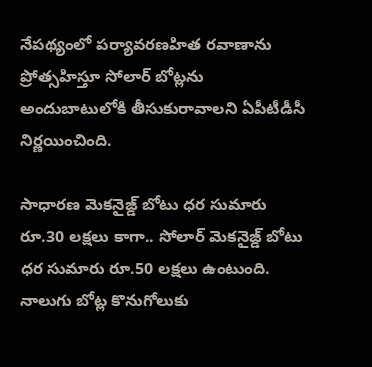నేపథ్యంలో పర్యావరణహిత రవాణాను ప్రోత్సహిస్తూ సోలార్ బోట్లను అందుబాటులోకి తీసుకురావాలని ఏపీటీడీసీ నిర్ణయించింది.

సాధారణ మెకనైజ్డ్ బోటు ధర సుమారు రూ.30 లక్షలు కాగా.. సోలార్ మెకనైజ్డ్ బోటు ధర సుమారు రూ.50 లక్షలు ఉంటుంది. నాలుగు బోట్ల కొనుగోలుకు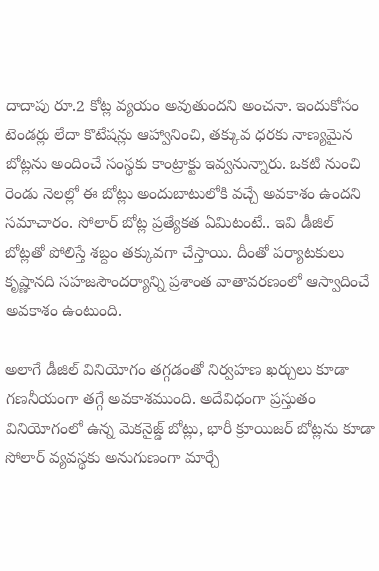దాదాపు రూ.2 కోట్ల వ్యయం అవుతుందని అంచనా. ఇందుకోసం టెండర్లు లేదా కొటేషన్లు ఆహ్వానించి, తక్కువ ధరకు నాణ్యమైన బోట్లను అందించే సంస్థకు కాంట్రాక్టు ఇవ్వనున్నారు. ఒకటి నుంచి రెండు నెలల్లో ఈ బోట్లు అందుబాటులోకి వచ్చే అవకాశం ఉందని సమాచారం. సోలార్ బోట్ల ప్రత్యేకత ఏమిటంటే.. ఇవి డీజిల్ బోట్లతో పోలిస్తే శబ్దం తక్కువగా చేస్తాయి. దీంతో పర్యాటకులు కృష్ణానది సహజసౌందర్యాన్ని ప్రశాంత వాతావరణంలో ఆస్వాదించే అవకాశం ఉంటుంది.

అలాగే డీజిల్ వినియోగం తగ్గడంతో నిర్వహణ ఖర్చులు కూడా గణనీయంగా తగ్గే అవకాశముంది. అదేవిధంగా ప్రస్తుతం వినియోగంలో ఉన్న మెకనైజ్డ్ బోట్లు, భారీ క్రూయిజర్ బోట్లను కూడా సోలార్ వ్యవస్థకు అనుగుణంగా మార్చే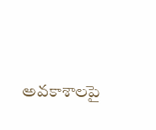అవకాశాలపై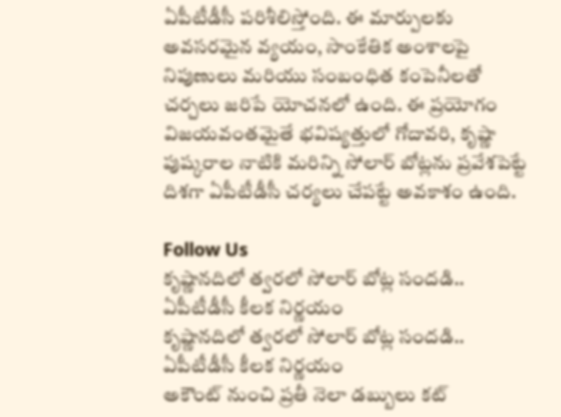ఏపీటీడీసీ పరిశీలిస్తోంది. ఈ మార్పులకు అవసరమైన వ్యయం, సాంకేతిక అంశాలపై నిపుణులు మరియు సంబంధిత కంపెనీలతో చర్చలు జరిపే యోచనలో ఉంది. ఈ ప్రయోగం విజయవంతమైతే భవిష్యత్తులో గోదావరి, కృష్ణా పుష్కరాల నాటికి మరిన్ని సోలార్ బోట్లను ప్రవేశపెట్టే దిశగా ఏపీటీడీసీ చర్యలు చేపట్టే అవకాశం ఉంది.

Follow Us
కృష్ణానదిలో త్వరలో సోలార్ బోట్ల సందడి.. ఏపీటీడీసీ కీలక నిర్ణయం
కృష్ణానదిలో త్వరలో సోలార్ బోట్ల సందడి.. ఏపీటీడీసీ కీలక నిర్ణయం
అకౌంట్ నుంచి ప్రతీ నెలా డబ్బులు కట్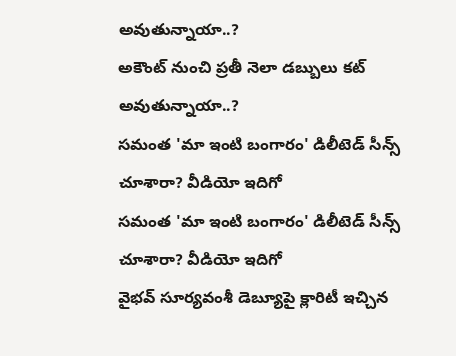అవుతున్నాయా..?
అకౌంట్ నుంచి ప్రతీ నెలా డబ్బులు కట్ అవుతున్నాయా..?
సమంత 'మా ఇంటి బంగారం' డిలీటెడ్ సీన్స్ చూశారా? వీడియో ఇదిగో
సమంత 'మా ఇంటి బంగారం' డిలీటెడ్ సీన్స్ చూశారా? వీడియో ఇదిగో
వైభవ్ సూర్యవంశీ డెబ్యూపై క్లారిటీ ఇచ్చిన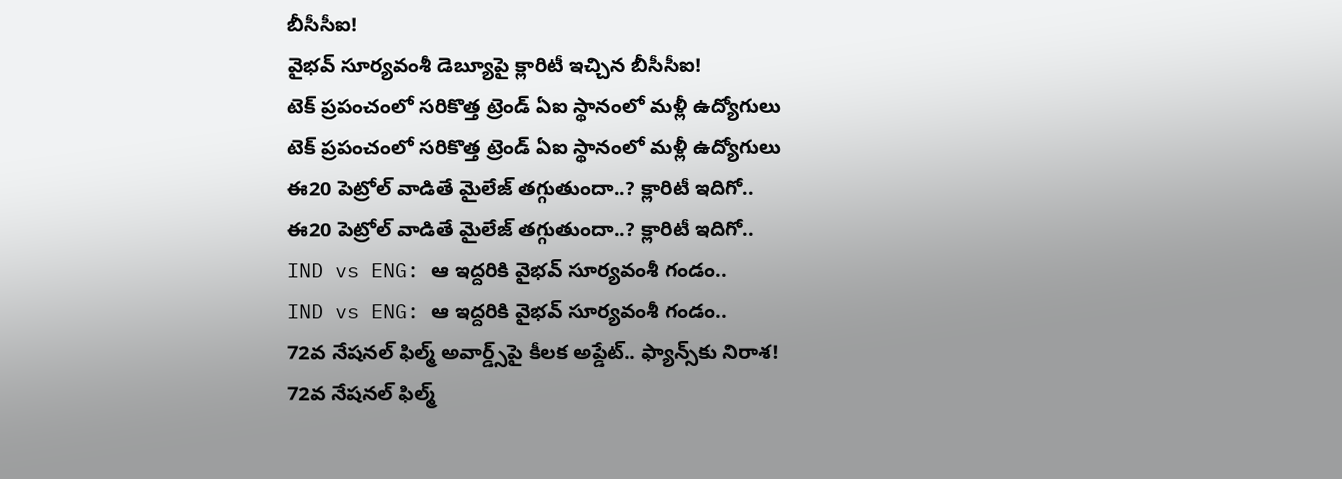బీసీసీఐ!
వైభవ్ సూర్యవంశీ డెబ్యూపై క్లారిటీ ఇచ్చిన బీసీసీఐ!
టెక్ ప్రపంచంలో సరికొత్త ట్రెండ్ ఏఐ స్థానంలో మళ్లీ ఉద్యోగులు
టెక్ ప్రపంచంలో సరికొత్త ట్రెండ్ ఏఐ స్థానంలో మళ్లీ ఉద్యోగులు
ఈ20 పెట్రోల్ వాడితే మైలేజ్ తగ్గుతుందా..? క్లారిటీ ఇదిగో..
ఈ20 పెట్రోల్ వాడితే మైలేజ్ తగ్గుతుందా..? క్లారిటీ ఇదిగో..
IND vs ENG: ఆ ఇద్దరికి వైభవ్ సూర్యవంశీ గండం..
IND vs ENG: ఆ ఇద్దరికి వైభవ్ సూర్యవంశీ గండం..
72వ నేషనల్ ఫిల్మ్ అవార్డ్స్‌పై కీలక అప్డేట్.. ఫ్యాన్స్‌కు నిరాశ!
72వ నేషనల్ ఫిల్మ్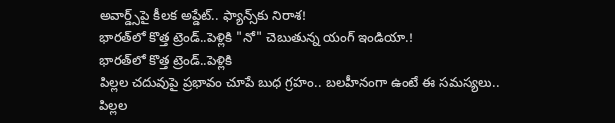అవార్డ్స్‌పై కీలక అప్డేట్.. ఫ్యాన్స్‌కు నిరాశ!
భారత్‌లో కొత్త ట్రెండ్‌..పెళ్లికి "నో" చెబుతున్న యంగ్ ఇండియా.!
భారత్‌లో కొత్త ట్రెండ్‌..పెళ్లికి
పిల్లల చదువుపై ప్రభావం చూపే బుధ గ్రహం.. బలహీనంగా ఉంటే ఈ సమస్యలు..
పిల్లల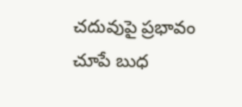చదువుపై ప్రభావం చూపే బుధ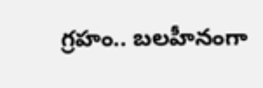గ్రహం.. బలహీనంగా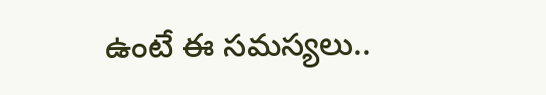ఉంటే ఈ సమస్యలు..